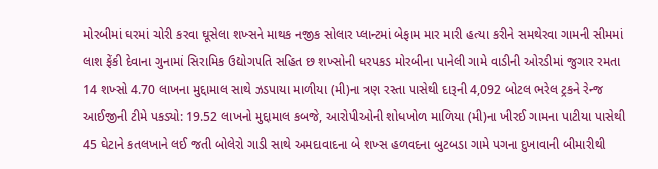મોરબીમાં ઘરમાં ચોરી કરવા ઘૂસેલા શખ્સને માથક નજીક સોલાર પ્લાન્ટમાં બેફામ માર મારી હત્યા કરીને સમથેરવા ગામની સીમમાં લાશ ફેંકી દેવાના ગુનામાં સિરામિક ઉદ્યોગપતિ સહિત છ શખ્સોની ધરપકડ મોરબીના પાનેલી ગામે વાડીની ઓરડીમાં જુગાર રમતા 14 શખ્સો 4.70 લાખના મુદ્દામાલ સાથે ઝડપાયા માળીયા (મી)ના ત્રણ રસ્તા પાસેથી દારૂની 4,092 બોટલ ભરેલ ટ્રકને રેન્જ આઈજીની ટીમે પકડ્યો: 19.52 લાખનો મુદ્દામાલ કબજે, આરોપીઓની શોધખોળ માળિયા (મી)ના ખીરઈ ગામના પાટીયા પાસેથી 45 ઘેટાને કતલખાને લઈ જતી બોલેરો ગાડી સાથે અમદાવાદના બે શખ્સ હળવદના બુટબડા ગામે પગના દુખાવાની બીમારીથી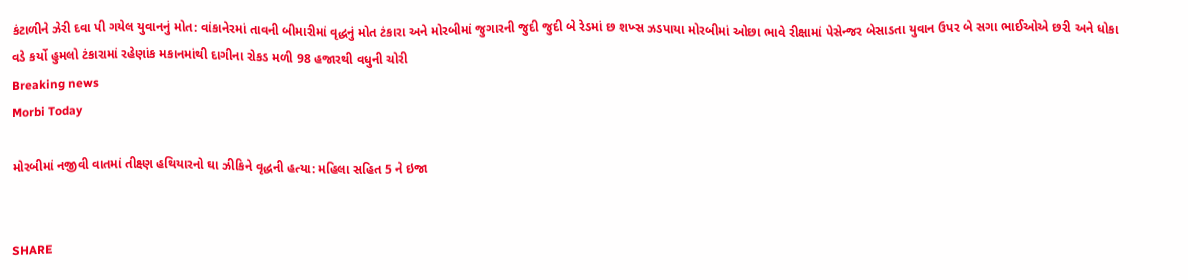કંટાળીને ઝેરી દવા પી ગયેલ યુવાનનું મોત: વાંકાનેરમાં તાવની બીમારીમાં વૃદ્ધનું મોત ટંકારા અને મોરબીમાં જુગારની જુદી જુદી બે રેડમાં છ શખ્સ ઝડપાયા મોરબીમાં ઓછા ભાવે રીક્ષામાં પેસેન્જર બેસાડતા યુવાન ઉપર બે સગા ભાઈઓએ છરી અને ધોકા વડે કર્યો હુમલો ટંકારામાં રહેણાંક મકાનમાંથી દાગીના રોકડ મળી 98 હજારથી વધુની ચોરી
Breaking news
Morbi Today

મોરબીમાં નજીવી વાતમાં તીક્ષ્ણ હથિયારનો ઘા ઝીકિને વૃદ્ધની હત્યા: મહિલા સહિત 5 ને ઇજા


SHARE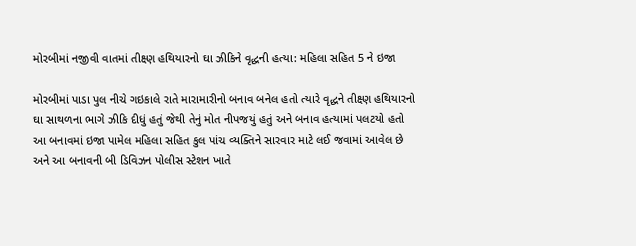મોરબીમાં નજીવી વાતમાં તીક્ષ્ણ હથિયારનો ઘા ઝીકિને વૃદ્ધની હત્યા: મહિલા સહિત 5 ને ઇજા

મોરબીમાં પાડા પુલ નીચે ગઇકાલે રાતે મારામારીનો બનાવ બનેલ હતો ત્યારે વૃદ્ધને તીક્ષ્ણ હથિયારનો ઘા સાથળના ભાગે ઝીકિ દીધું હતું જેથી તેનું મોત નીપજયું હતું અને બનાવ હત્યામાં પલટયો હતો આ બનાવમાં ઇજા પામેલ મહિલા સહિત કુલ પાંચ વ્યક્તિને સારવાર માટે લઈ જવામાં આવેલ છે અને આ બનાવની બી ડિવિઝન પોલીસ સ્ટેશન ખાતે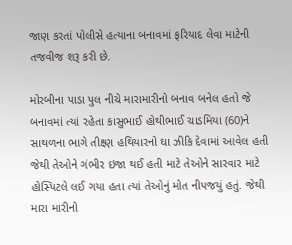જાણ કરતાં પોલીસે હત્યાના બનાવમાં ફરિયાદ લેવા માટેની તજવીજ શરૂ કરી છે.

મોરબીના પાડા પુલ નીચે મારામારીનો બનાવ બનેલ હતો જે બનાવમાં ત્યાં રહેતા કાસુભાઈ હોથીભાઈ ચાડમિયા (60)ને સાથળના ભાગે તીક્ષ્ણ હથિયારનો ઘા ઝીકિ દેવામાં આવેલ હતી જેથી તેઓને ગંભીર ઇજા થઈ હતી માટે તેઓને સારવાર માટે હોસ્પિટલે લઈ ગયા હતા ત્યાં તેઓનું મોત નીપજયું હતું. જેથી મારા મારીનો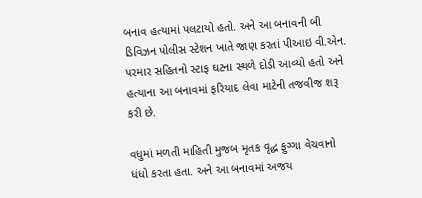બનાવ હત્યામાં પલટાયો હતો. અને આ બનાવની બી ડિવિઝન પોલીસ સ્ટેશન ખાતે જાણ કરતાં પીઆઇ વી.એન. પરમાર સહિતનો સ્ટાફ ઘટના સ્થળે દોડી આવ્યો હતો અને હત્યાના આ બનાવમાં ફરિયાદ લેવા માટેની તજવીજ શરૂ કરી છે.

વધુમાં મળતી માહિતી મુજબ મૃતક વૃદ્ધ ફુગ્ગા વેચવાનો ધંધો કરતા હતા. અને આ બનાવમાં અજય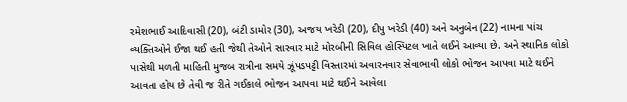રમેશભાઈ આદિવાસી (20), બંટી ડામોર (30), અજય ખરેડી (20), દીપુ ખરેડી (40) અને અનુબેન (22) નામના પાંચ વ્યક્તિઓને ઈજા થઈ હતી જેથી તેઓને સારવાર માટે મોરબીની સિવિલ હોસ્પિટલ ખાતે લઈને આવ્યા છે. અને સ્થાનિક લોકો પાસેથી મળતી માહિતી મુજબ રાત્રીના સમયે ઝૂંપડપટ્ટી વિસ્તારમાં અવારનવાર સેવાભાવી લોકો ભોજન આપવા માટે થઈને આવતા હોય છે તેવી જ રીતે ગઈકાલે ભોજન આપવા માટે થઈને આવેલા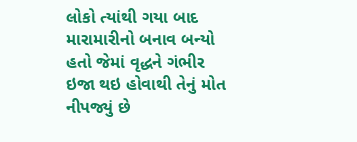લોકો ત્યાંથી ગયા બાદ મારામારીનો બનાવ બન્યો હતો જેમાં વૃદ્ધને ગંભીર ઇજા થઇ હોવાથી તેનું મોત નીપજ્યું છે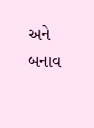અને બનાવ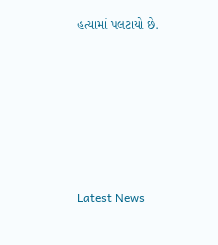હત્યામાં પલટાયો છે.






Latest News